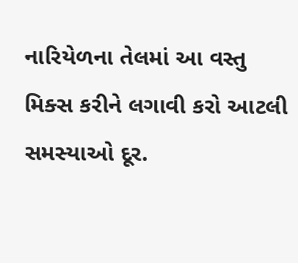નારિયેળના તેલમાં આ વસ્તુ મિક્સ કરીને લગાવી કરો આટલી સમસ્યાઓ દૂર.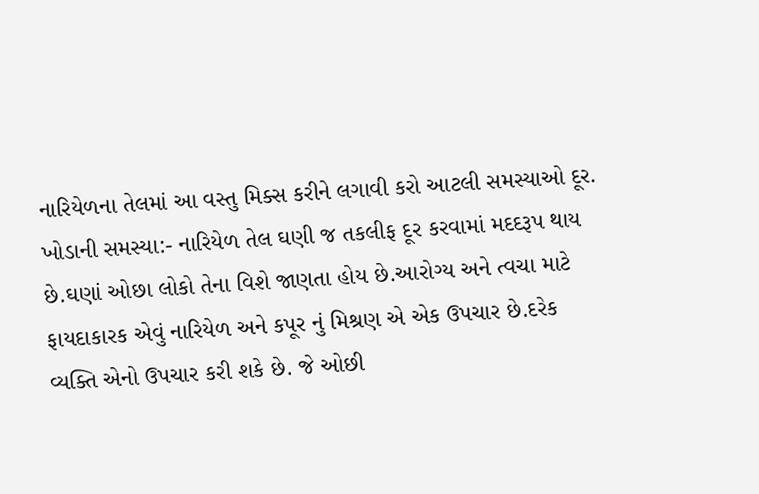નારિયેળના તેલમાં આ વસ્તુ મિક્સ કરીને લગાવી કરો આટલી સમસ્યાઓ દૂર. ખોડાની સમસ્યા:- નારિયેળ તેલ ઘણી જ તકલીફ દૂર કરવામાં મદદરૂપ થાય છે.ઘણાં ઓછા લોકો તેના વિશે જાણતા હોય છે.આરોગ્ય અને ત્વચા માટે ફાયદાકારક એવું નારિયેળ અને કપૂર નું મિશ્રણ એ એક ઉપચાર છે.દરેક વ્યક્તિ એનો ઉપચાર કરી શકે છે. જે ઓછી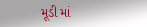મૂડી માં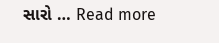સારો … Read more